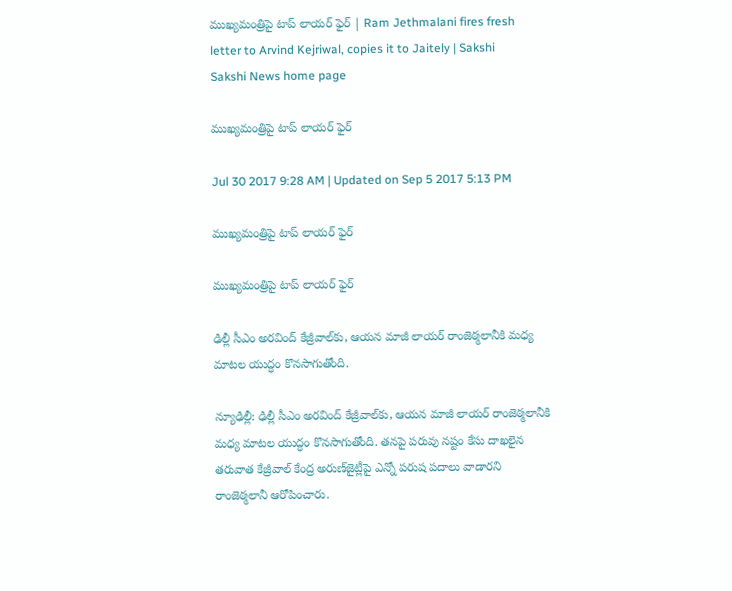ముఖ్యమంత్రిపై టాప్‌ లాయర్‌ ఫైర్‌ | Ram Jethmalani fires fresh letter to Arvind Kejriwal, copies it to Jaitely | Sakshi
Sakshi News home page

ముఖ్యమంత్రిపై టాప్‌ లాయర్‌ ఫైర్‌

Jul 30 2017 9:28 AM | Updated on Sep 5 2017 5:13 PM

ముఖ్యమంత్రిపై టాప్‌ లాయర్‌ ఫైర్‌

ముఖ్యమంత్రిపై టాప్‌ లాయర్‌ ఫైర్‌

ఢిల్లీ సీఎం అరవింద్‌ కేజ్రీవాల్‌కు, ఆయన మాజీ లాయర్‌ రాంజెఠ్మలానీకి మధ్య మాటల యుద్ధం కొనసాగుతోంది.

న్యూఢిల్లీ: ఢిల్లీ సీఎం అరవింద్‌ కేజ్రీవాల్‌కు, ఆయన మాజీ లాయర్‌ రాంజెఠ్మలానీకి  మధ్య మాటల యుద్ధం కొనసాగుతోంది. తనపై పరువు నష్టం కేసు దాఖలైన తరువాత కేజ్రీవాల్‌ కేంద్ర అరుణ్‌జైట్లీపై ఎన్నో పరుష పదాలు వాడారని రాంజెఠ్మలానీ ఆరోపించారు.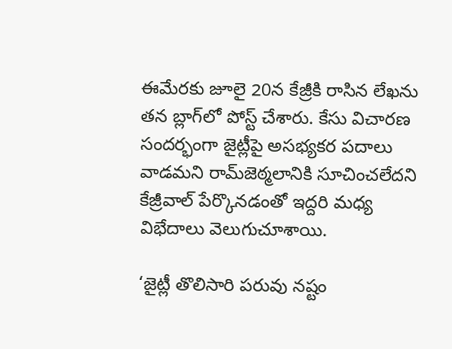ఈమేరకు జూలై 20న కేజ్రీకి రాసిన లేఖను తన బ్లాగ్‌లో పోస్ట్‌ చేశారు. కేసు విచారణ సందర్భంగా జైట్లీపై అసభ్యకర పదాలు వాడమని రామ్‌జెఠ్మలానికి సూచించలేదని కేజ్రీవాల్‌ పేర్కొనడంతో ఇద్దరి మధ్య విభేదాలు వెలుగుచూశాయి.

‘జైట్లీ తొలిసారి పరువు నష్టం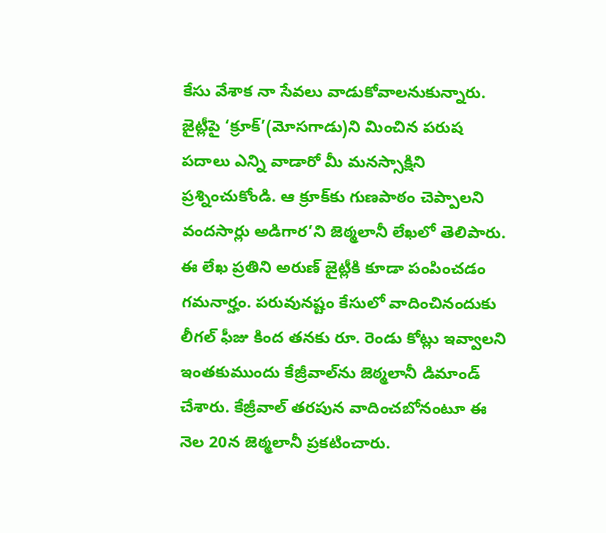కేసు వేశాక నా సేవలు వాడుకోవాలనుకున్నారు. జైట్లీపై ‘క్రూక్‌’(మోసగాడు)ని మించిన పరుష పదాలు ఎన్ని వాడారో మీ మనస్సాక్షిని ప్రశ్నించుకోండి. ఆ క్రూక్‌కు గుణపాఠం చెప్పాలని వందసార్లు అడిగార’ని జెఠ్మలానీ లేఖలో తెలిపారు. ఈ లేఖ ప్రతిని అరుణ్‌ జైట్లీకి కూడా పంపించడం గమనార్హం. పరువునష్టం కేసులో వాదించినందుకు లీగల్‌ ఫీజు కింద తనకు రూ. రెండు కోట్లు ఇవ్వాలని ఇంతకుముందు కేజ్రీవాల్‌ను జెఠ్మలానీ డిమాండ్‌ చేశారు. కేజ్రీవాల్‌ తరపున వాదించబోనంటూ ఈ నెల 20న జెఠ్మలానీ ప్రకటించారు.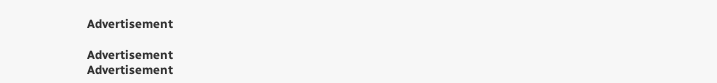Advertisement

Advertisement
Advertisement